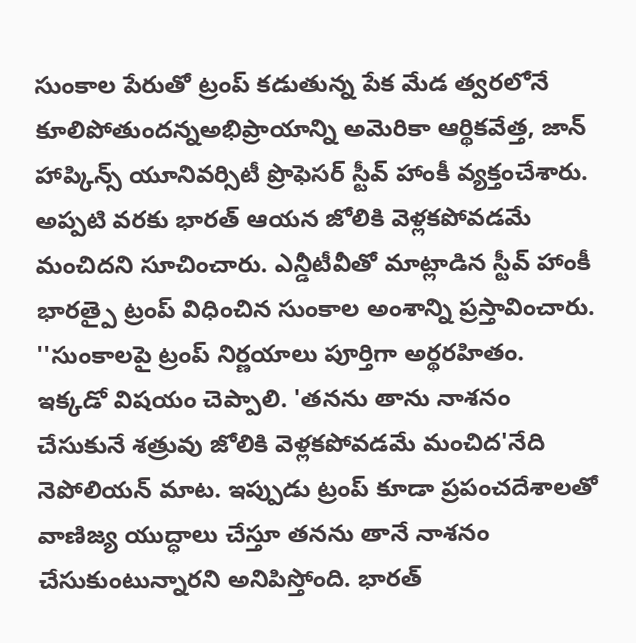సుంకాల పేరుతో ట్రంప్ కడుతున్న పేక మేడ త్వరలోనే కూలిపోతుందన్నఅభిప్రాయాన్ని అమెరికా ఆర్థికవేత్త, జాన్ హాప్కిన్స్ యూనివర్సిటీ ప్రొఫెసర్ స్టీవ్ హాంకీ వ్యక్తంచేశారు. అప్పటి వరకు భారత్ ఆయన జోలికి వెళ్లకపోవడమే మంచిదని సూచించారు. ఎన్డీటీవీతో మాట్లాడిన స్టీవ్ హాంకీ భారత్పై ట్రంప్ విధించిన సుంకాల అంశాన్ని ప్రస్తావించారు. ''సుంకాలపై ట్రంప్ నిర్ణయాలు పూర్తిగా అర్థరహితం. ఇక్కడో విషయం చెప్పాలి. 'తనను తాను నాశనం చేసుకునే శత్రువు జోలికి వెళ్లకపోవడమే మంచిద'నేది నెపోలియన్ మాట. ఇప్పుడు ట్రంప్ కూడా ప్రపంచదేశాలతో వాణిజ్య యుద్ధాలు చేస్తూ తనను తానే నాశనం చేసుకుంటున్నారని అనిపిస్తోంది. భారత్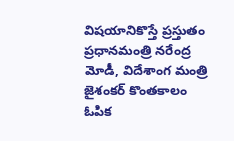విషయానికొస్తే ప్రస్తుతం ప్రధానమంత్రి నరేంద్ర మోడీ, విదేశాంగ మంత్రి జైశంకర్ కొంతకాలం ఓపిక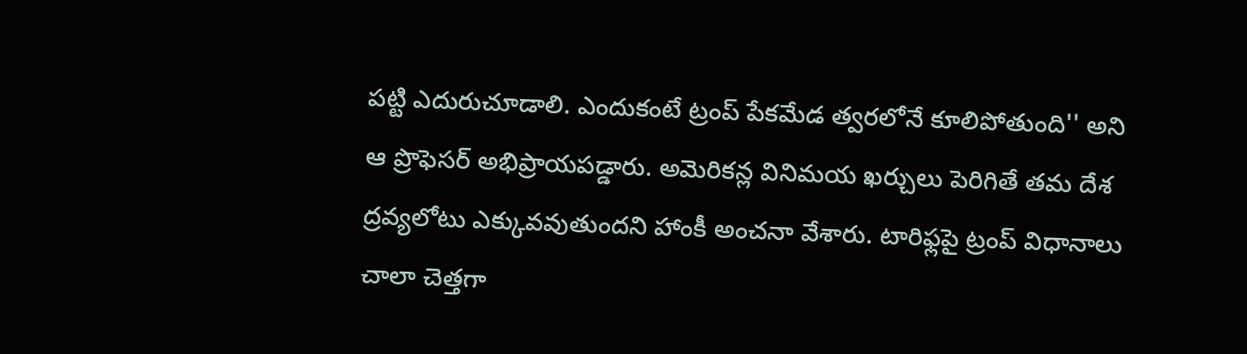పట్టి ఎదురుచూడాలి. ఎందుకంటే ట్రంప్ పేకమేడ త్వరలోనే కూలిపోతుంది'' అని ఆ ప్రొఫెసర్ అభిప్రాయపడ్డారు. అమెరికన్ల వినిమయ ఖర్చులు పెరిగితే తమ దేశ ద్రవ్యలోటు ఎక్కువవుతుందని హాంకీ అంచనా వేశారు. టారిఫ్లపై ట్రంప్ విధానాలు చాలా చెత్తగా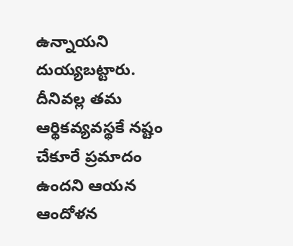ఉన్నాయని దుయ్యబట్టారు. దీనివల్ల తమ ఆర్థికవ్యవస్థకే నష్టం చేకూరే ప్రమాదం ఉందని ఆయన ఆందోళన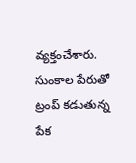వ్యక్తంచేశారు.
సుంకాల పేరుతో ట్రంప్ కడుతున్న పేక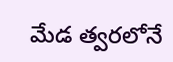మేడ త్వరలోనే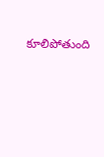కూలిపోతుంది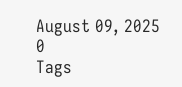August 09, 2025
0
Tags